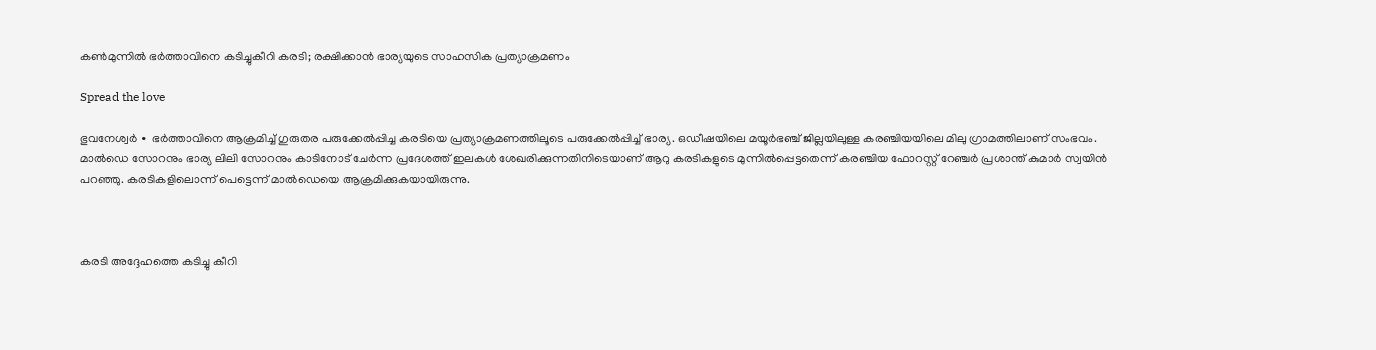കൺമുന്നിൽ ഭർത്താവിനെ കടിച്ചുകീറി കരടി; രക്ഷിക്കാൻ ഭാര്യയുടെ സാഹസിക പ്രത്യാക്രമണം

Spread the love

ഭുവനേശ്വർ ∙ ഭർത്താവിനെ ആക്രമിച്ച് ഗുരുതര പരുക്കേൽപ്പിച്ച കരടിയെ പ്രത്യാക്രമണത്തിലൂടെ പരുക്കേൽപ്പിച്ച് ഭാര്യ. ഒഡീഷയിലെ മയൂർഭഞ്ച് ജില്ലയിലുള്ള കരഞ്ചിയയിലെ മിലു ഗ്രാമത്തിലാണ് സംഭവം. മാൽഡെ സോറനും ഭാര്യ ലിലി സോറനും കാടിനോട് ചേർന്ന പ്രദേശത്ത് ഇലകൾ ശേഖരിക്കുന്നതിനിടെയാണ് ആറു കരടികളുടെ മുന്നിൽപ്പെട്ടതെന്ന് കരഞ്ചിയ ഫോറസ്റ്റ് റേഞ്ചർ പ്രശാന്ത് കുമാർ സ്വയിൻ പറഞ്ഞു. കരടികളിലൊന്ന് പെട്ടെന്ന് മാൽഡെയെ ആക്രമിക്കുകയായിരുന്നു.



കരടി അദ്ദേഹത്തെ കടിച്ചു കീറി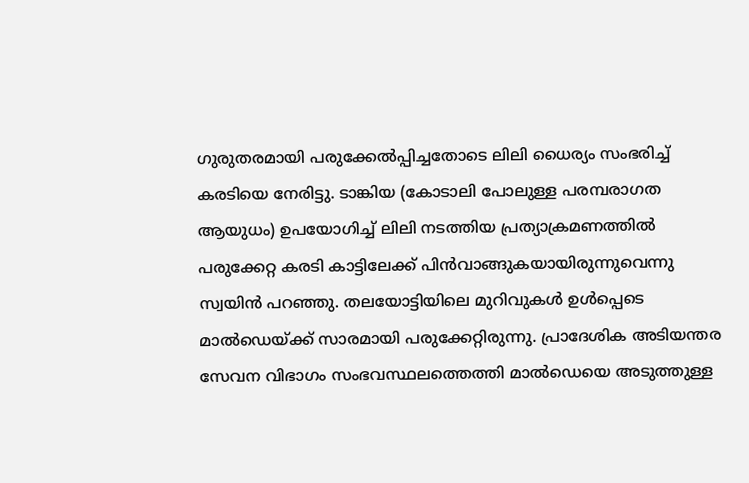ഗുരുതരമായി പരുക്കേൽപ്പിച്ചതോടെ ലിലി ധൈര്യം സംഭരിച്ച് കരടിയെ നേരിട്ടു. ടാങ്കിയ (കോടാലി പോലുള്ള പരമ്പരാഗത ആയുധം) ഉപയോഗിച്ച് ലിലി നടത്തിയ പ്രത്യാക്രമണത്തിൽ പരുക്കേറ്റ കരടി കാട്ടിലേക്ക് പിൻവാങ്ങുകയായിരുന്നുവെന്നു സ്വയിൻ പറഞ്ഞു. തലയോട്ടിയിലെ മുറിവുകൾ ഉൾപ്പെടെ മാൽഡെയ്ക്ക് സാരമായി പരുക്കേറ്റിരുന്നു. പ്രാദേശിക അടിയന്തര സേവന വിഭാഗം സംഭവസ്ഥലത്തെത്തി മാൽഡെയെ അടുത്തുള്ള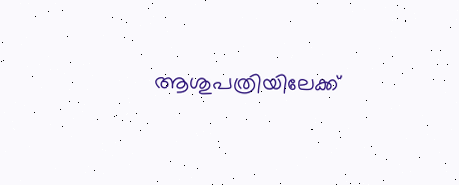ആശുപത്രിയിലേക്ക്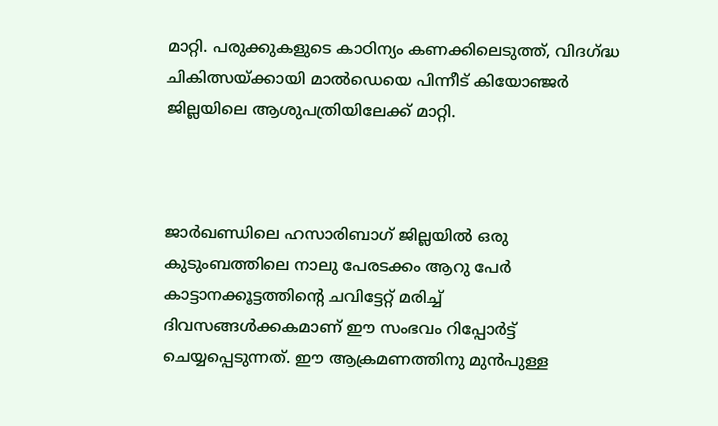മാറ്റി. പരുക്കുകളുടെ കാഠിന്യം കണക്കിലെടുത്ത്, വിദഗ്ദ്ധ ചികിത്സയ്ക്കായി മാൽഡെയെ പിന്നീട് കിയോഞ്ജർ ജില്ലയിലെ ആശുപത്രിയിലേക്ക് മാറ്റി.



ജാർഖണ്ഡിലെ ഹസാരിബാഗ് ജില്ലയിൽ ഒരു കുടുംബത്തിലെ നാലു പേരടക്കം ആറു പേർ കാട്ടാനക്കൂട്ടത്തിന്റെ ചവിട്ടേറ്റ് മരിച്ച് ദിവസങ്ങൾക്കകമാണ് ഈ സംഭവം റിപ്പോർട്ട് ചെയ്യപ്പെടുന്നത്. ഈ ആക്രമണത്തിനു മുൻപുള്ള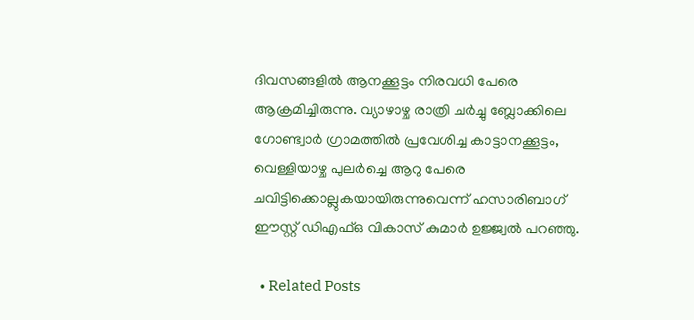ദിവസങ്ങളിൽ ആനക്കൂട്ടം നിരവധി പേരെ ആക്രമിച്ചിരുന്നു. വ്യാഴാഴ്ച രാത്രി ചർച്ചു ബ്ലോക്കിലെ ഗോണ്ട്വാർ ഗ്രാമത്തിൽ പ്രവേശിച്ച കാട്ടാനക്കൂട്ടം, വെള്ളിയാഴ്ച പുലർച്ചെ ആറു പേരെ ചവിട്ടിക്കൊല്ലുകയായിരുന്നുവെന്ന് ഹസാരിബാഗ് ഈസ്റ്റ് ഡിഎഫ്ഒ വികാസ് കുമാർ ഉജ്ജ്വൽ പറഞ്ഞു.

  • Related Posts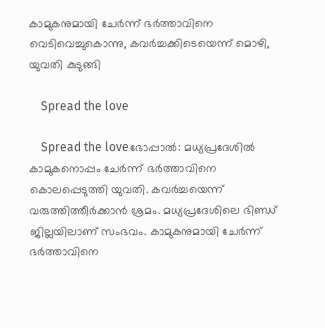കാമുകനുമായി ചേർന്ന് ഭർത്താവിനെ വെടിവെച്ചുകൊന്നു, കവർച്ചക്കിടെയെന്ന് മൊഴി, യുവതി കുടുങ്ങി

    Spread the love

    Spread the loveഭോപ്പാൽ: മധ്യപ്രദേശിൽ കാമുകനൊപ്പം ചേർന്ന് ഭർത്താവിനെ കൊലപ്പെടുത്തി യുവതി. കവർച്ചയെന്ന് വരുത്തിത്തീർക്കാൻ ശ്രമം. മധ്യപ്രദേശിലെ ഭിണ്ഡ് ജില്ലയിലാണ് സംഭവം. കാമുകനുമായി ചേർന്ന് ഭർത്താവിനെ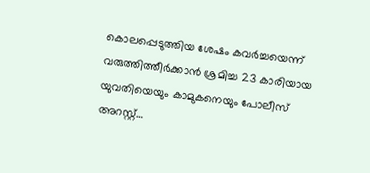കൊലപ്പെടുത്തിയ ശേഷം കവർച്ചയെന്ന് വരുത്തിത്തീർക്കാൻ ശ്രമിച്ച 23 കാരിയായ യുവതിയെയും കാമുകനെയും പോലീസ് അറസ്റ്റ്…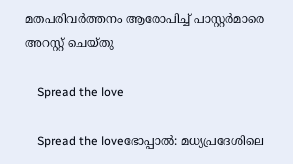മതപരിവർത്തനം ആരോപിച്ച് പാസ്റ്റർമാരെ അറസ്റ്റ് ചെയ്തു

    Spread the love

    Spread the loveഭോപ്പാൽ: മധ്യപ്രദേശിലെ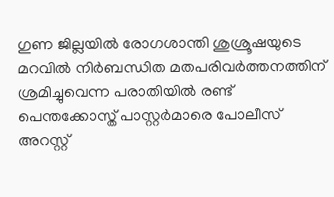ഗുണ ജില്ലയിൽ രോഗശാന്തി ശുശ്രൂഷയുടെ മറവിൽ നിർബന്ധിത മതപരിവർത്തനത്തിന് ശ്രമിച്ചുവെന്ന പരാതിയിൽ രണ്ട് പെന്തക്കോസ്ത് പാസ്റ്റർമാരെ പോലീസ് അറസ്റ്റ്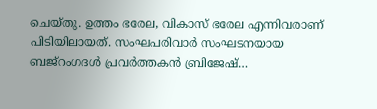ചെയ്തു. ഉത്തം ഭരേല, വികാസ് ഭരേല എന്നിവരാണ് പിടിയിലായത്. സംഘപരിവാർ സംഘടനയായ ബജ്റംഗദൾ പ്രവർത്തകൻ ബ്രിജേഷ്…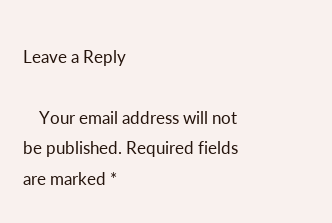Leave a Reply

    Your email address will not be published. Required fields are marked *